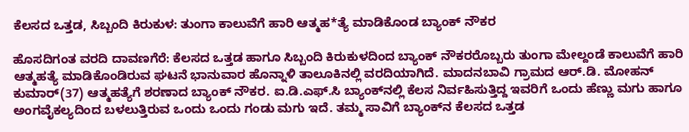ಕೆಲಸದ ಒತ್ತಡ, ಸಿಬ್ಬಂದಿ ಕಿರುಕುಳ: ತುಂಗಾ ಕಾಲುವೆಗೆ ಹಾರಿ ಆತ್ಮಹ*ತ್ಯೆ ಮಾಡಿಕೊಂಡ ಬ್ಯಾಂಕ್ ನೌಕರ

ಹೊಸದಿಗಂತ ವರದಿ ದಾವಣಗೆರೆ: ಕೆಲಸದ ಒತ್ತಡ ಹಾಗೂ ಸಿಬ್ಬಂದಿ ಕಿರುಕುಳದಿಂದ ಬ್ಯಾಂಕ್ ನೌಕರರೊಬ್ಬರು ತುಂಗಾ ಮೇಲ್ದಂಡೆ ಕಾಲುವೆಗೆ ಹಾರಿ ಆತ್ಮಹತ್ಯೆ ಮಾಡಿಕೊಂಡಿರುವ ಘಟನೆ ಭಾನುವಾರ ಹೊನ್ನಾಳಿ ತಾಲೂಕಿನಲ್ಲಿ ವರದಿಯಾಗಿದೆ. ಮಾದನಬಾವಿ ಗ್ರಾಮದ ಆರ್.ಡಿ. ಮೋಹನ್ ಕುಮಾರ್(37) ಆತ್ಮಹತ್ಯೆಗೆ ಶರಣಾದ ಬ್ಯಾಂಕ್ ನೌಕರ. ಐ.ಡಿ.ಎಫ್.ಸಿ ಬ್ಯಾಂಕ್‌ನಲ್ಲಿ ಕೆಲಸ ನಿರ್ವಹಿಸುತ್ತಿದ್ದ ಇವರಿಗೆ ಒಂದು ಹೆಣ್ಣು ಮಗು ಹಾಗೂ ಅಂಗವೈಕಲ್ಯದಿಂದ ಬಳಲುತ್ತಿರುವ ಒಂದು ಒಂದು ಗಂಡು ಮಗು ಇದೆ. ತಮ್ಮ ಸಾವಿಗೆ ಬ್ಯಾಂಕ್‌ನ ಕೆಲಸದ ಒತ್ತಡ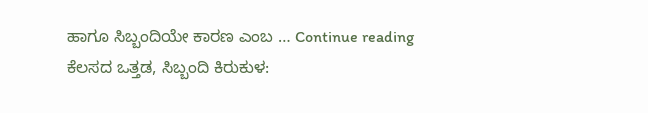ಹಾಗೂ ಸಿಬ್ಬಂದಿಯೇ ಕಾರಣ ಎಂಬ … Continue reading ಕೆಲಸದ ಒತ್ತಡ, ಸಿಬ್ಬಂದಿ ಕಿರುಕುಳ: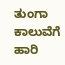ತುಂಗಾ ಕಾಲುವೆಗೆ ಹಾರಿ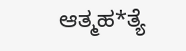ಆತ್ಮಹ*ತ್ಯೆ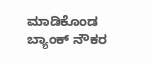ಮಾಡಿಕೊಂಡ ಬ್ಯಾಂಕ್ ನೌಕರ